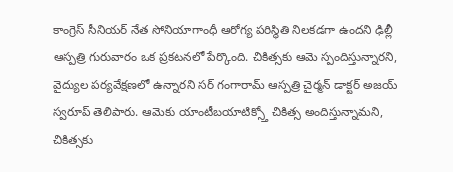కాంగ్రెస్ సీనియర్ నేత సోనియాగాంధీ ఆరోగ్య పరిస్థితి నిలకడగా ఉందని ఢిల్లీ ఆస్పత్రి గురువారం ఒక ప్రకటనలో పేర్కొంది. చికిత్సకు ఆమె స్పందిస్తున్నారని, వైద్యుల పర్యవేక్షణలో ఉన్నారని సర్ గంగారామ్ ఆస్పత్రి చైర్మన్ డాక్టర్ అజయ్ స్వరూప్ తెలిపారు. ఆమెకు యాంటీబయాటిక్స్తో చికిత్స అందిస్తున్నామని, చికిత్సకు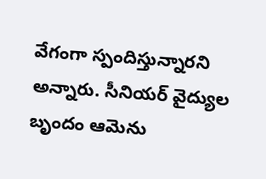వేగంగా స్పందిస్తున్నారని అన్నారు. సీనియర్ వైద్యుల బృందం ఆమెను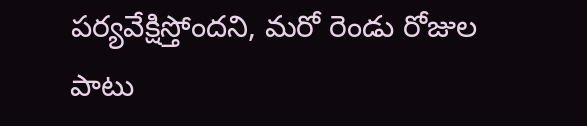పర్యవేక్షిస్తోందని, మరో రెండు రోజుల పాటు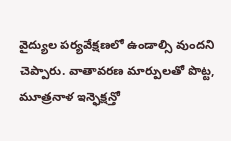వైద్యుల పర్యవేక్షణలో ఉండాల్సి వుందని చెప్పారు. వాతావరణ మార్పులతో పొట్ట, మూత్రనాళ ఇన్ఫెక్షన్తో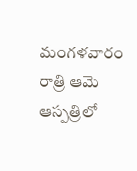మంగళవారం రాత్రి ఆమె ఆస్పత్రిలో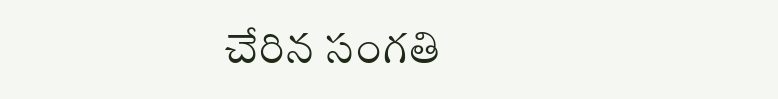చేరిన సంగతి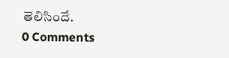తెలిసిందే.
0 Comments